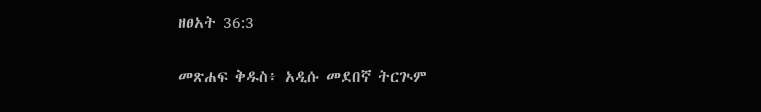ዘፀአት 36:3

መጽሐፍ ቅዱስ፥ አዲሱ መደበኛ ትርጒም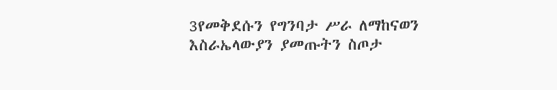3የመቅደሱን የግንባታ ሥራ ለማከናወን እስራኤላውያን ያመጡትን ስጦታ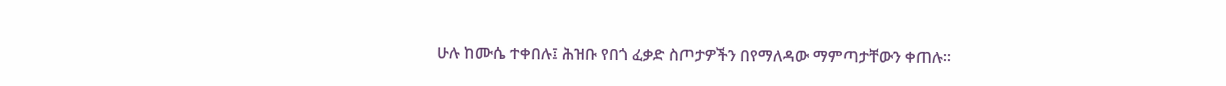ሁሉ ከሙሴ ተቀበሉ፤ ሕዝቡ የበጎ ፈቃድ ስጦታዎችን በየማለዳው ማምጣታቸውን ቀጠሉ።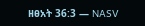ዘፀአት 36:3 — NASV